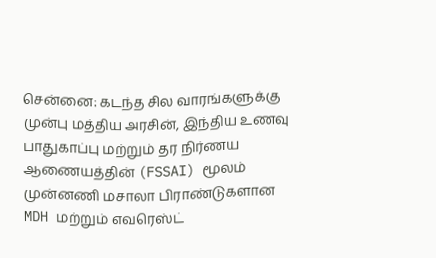சென்னை: கடந்த சில வாரங்களுக்கு முன்பு மத்திய அரசின், இந்திய உணவு பாதுகாப்பு மற்றும் தர நிர்ணய ஆணையத்தின் (FSSAI) மூலம் முன்னணி மசாலா பிராண்டுகளான MDH மற்றும் எவரெஸ்ட்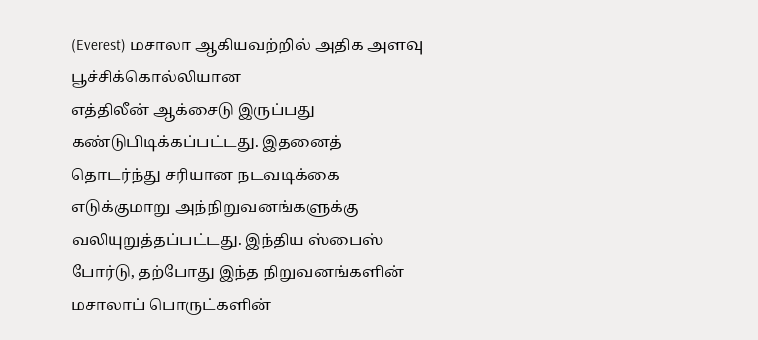(Everest) மசாலா ஆகியவற்றில் அதிக அளவு பூச்சிக்கொல்லியான
எத்திலீன் ஆக்சைடு இருப்பது கண்டுபிடிக்கப்பட்டது. இதனைத் தொடர்ந்து சரியான நடவடிக்கை எடுக்குமாறு அந்நிறுவனங்களுக்கு வலியுறுத்தப்பட்டது. இந்திய ஸ்பைஸ் போர்டு, தற்போது இந்த நிறுவனங்களின் மசாலாப் பொருட்களின்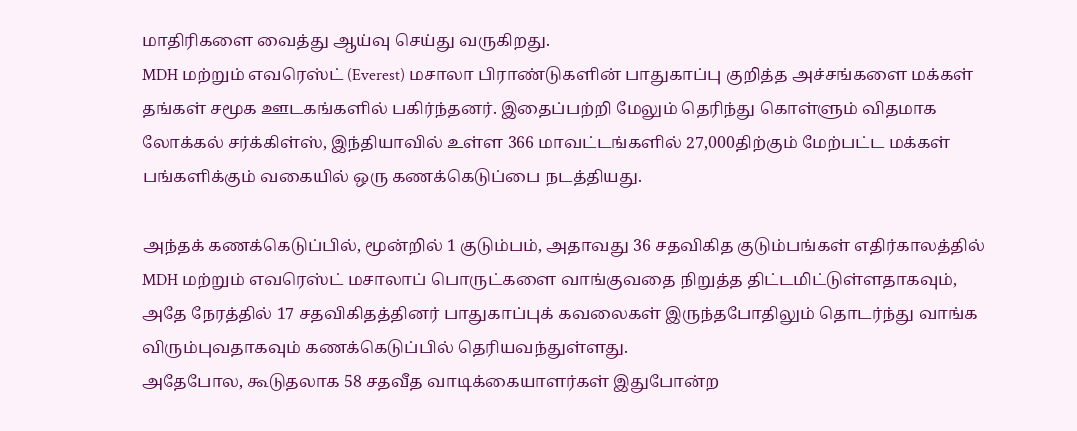மாதிரிகளை வைத்து ஆய்வு செய்து வருகிறது.
MDH மற்றும் எவரெஸ்ட் (Everest) மசாலா பிராண்டுகளின் பாதுகாப்பு குறித்த அச்சங்களை மக்கள் தங்கள் சமூக ஊடகங்களில் பகிர்ந்தனர். இதைப்பற்றி மேலும் தெரிந்து கொள்ளும் விதமாக லோக்கல் சர்க்கிள்ஸ், இந்தியாவில் உள்ள 366 மாவட்டங்களில் 27,000திற்கும் மேற்பட்ட மக்கள் பங்களிக்கும் வகையில் ஒரு கணக்கெடுப்பை நடத்தியது.

அந்தக் கணக்கெடுப்பில், மூன்றில் 1 குடும்பம், அதாவது 36 சதவிகித குடும்பங்கள் எதிர்காலத்தில் MDH மற்றும் எவரெஸ்ட் மசாலாப் பொருட்களை வாங்குவதை நிறுத்த திட்டமிட்டுள்ளதாகவும், அதே நேரத்தில் 17 சதவிகிதத்தினர் பாதுகாப்புக் கவலைகள் இருந்தபோதிலும் தொடர்ந்து வாங்க விரும்புவதாகவும் கணக்கெடுப்பில் தெரியவந்துள்ளது.
அதேபோல, கூடுதலாக 58 சதவீத வாடிக்கையாளர்கள் இதுபோன்ற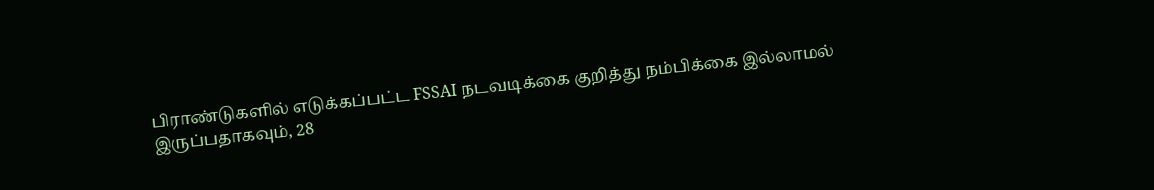பிராண்டுகளில் எடுக்கப்பட்ட FSSAI நடவடிக்கை குறித்து நம்பிக்கை இல்லாமல் இருப்பதாகவும், 28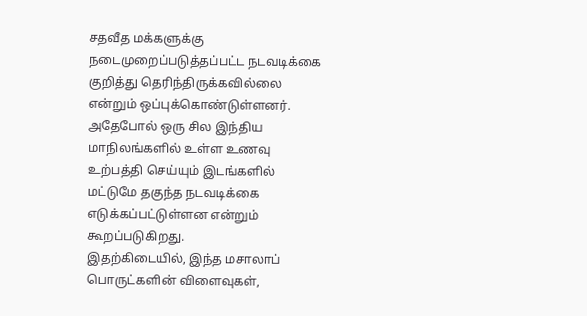சதவீத மக்களுக்கு நடைமுறைப்படுத்தப்பட்ட நடவடிக்கை குறித்து தெரிந்திருக்கவில்லை என்றும் ஒப்புக்கொண்டுள்ளனர். அதேபோல் ஒரு சில இந்திய மாநிலங்களில் உள்ள உணவு உற்பத்தி செய்யும் இடங்களில் மட்டுமே தகுந்த நடவடிக்கை எடுக்கப்பட்டுள்ளன என்றும் கூறப்படுகிறது.
இதற்கிடையில், இந்த மசாலாப் பொருட்களின் விளைவுகள்,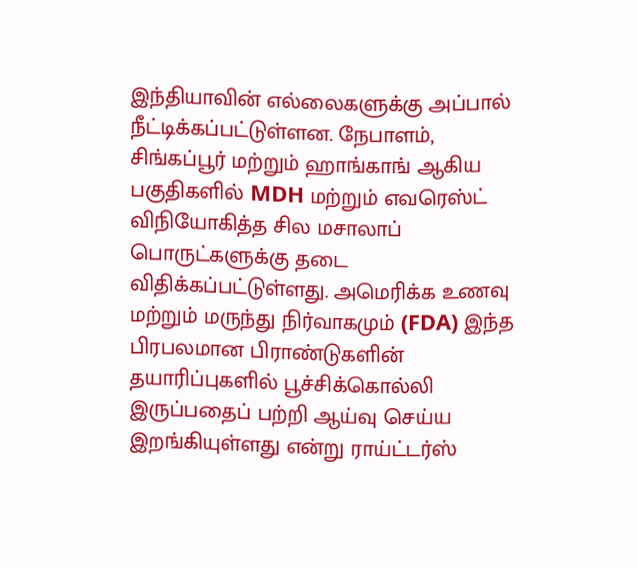இந்தியாவின் எல்லைகளுக்கு அப்பால் நீட்டிக்கப்பட்டுள்ளன. நேபாளம், சிங்கப்பூர் மற்றும் ஹாங்காங் ஆகிய பகுதிகளில் MDH மற்றும் எவரெஸ்ட் விநியோகித்த சில மசாலாப் பொருட்களுக்கு தடை விதிக்கப்பட்டுள்ளது. அமெரிக்க உணவு மற்றும் மருந்து நிர்வாகமும் (FDA) இந்த பிரபலமான பிராண்டுகளின் தயாரிப்புகளில் பூச்சிக்கொல்லி இருப்பதைப் பற்றி ஆய்வு செய்ய இறங்கியுள்ளது என்று ராய்ட்டர்ஸ்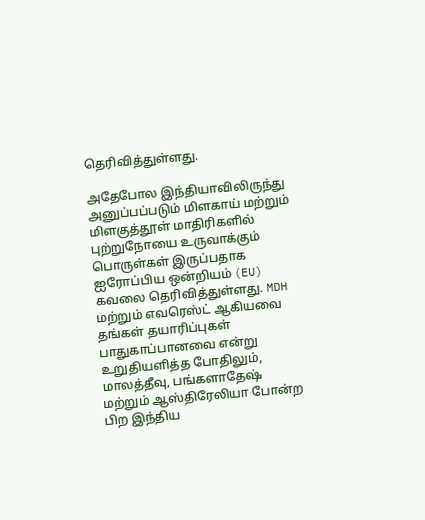தெரிவித்துள்ளது.

அதேபோல இந்தியாவிலிருந்து அனுப்பப்படும் மிளகாய் மற்றும் மிளகுத்தூள் மாதிரிகளில் புற்றுநோயை உருவாக்கும் பொருள்கள் இருப்பதாக ஐரோப்பிய ஒன்றியம் (EU) கவலை தெரிவித்துள்ளது. MDH மற்றும் எவரெஸ்ட் ஆகியவை தங்கள் தயாரிப்புகள் பாதுகாப்பானவை என்று உறுதியளித்த போதிலும், மாலத்தீவு, பங்களாதேஷ் மற்றும் ஆஸ்திரேலியா போன்ற பிற இந்திய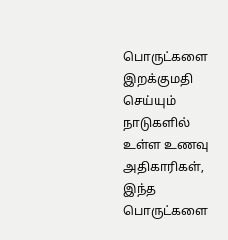பொருட்களை இறக்குமதி செய்யும் நாடுகளில் உள்ள உணவு அதிகாரிகள், இந்த பொருட்களை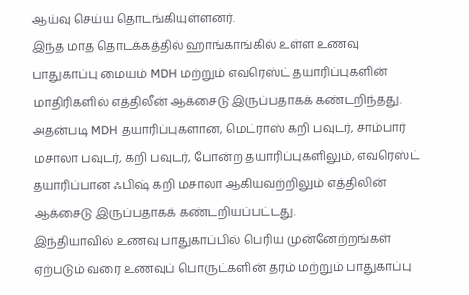ஆய்வு செய்ய தொடங்கியுள்ளனர்.
இந்த மாத தொடக்கத்தில் ஹாங்காங்கில் உள்ள உணவு பாதுகாப்பு மையம் MDH மற்றும் எவரெஸ்ட் தயாரிப்புகளின் மாதிரிகளில் எத்திலீன் ஆக்சைடு இருப்பதாகக் கண்டறிந்தது. அதன்படி MDH தயாரிப்புகளான, மெட்ராஸ் கறி பவுடர், சாம்பார் மசாலா பவுடர், கறி பவுடர், போன்ற தயாரிப்புகளிலும், எவரெஸ்ட் தயாரிப்பான ஃபிஷ் கறி மசாலா ஆகியவற்றிலும் எத்திலின் ஆக்சைடு இருப்பதாகக் கண்டறியப்பட்டது.
இந்தியாவில் உணவு பாதுகாப்பில் பெரிய முன்னேற்றங்கள் ஏற்படும் வரை உணவுப் பொருட்களின் தரம் மற்றும் பாதுகாப்பு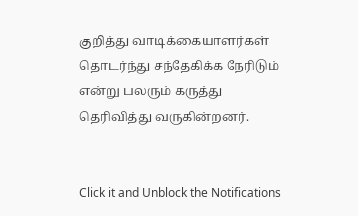குறித்து வாடிக்கையாளர்கள் தொடர்ந்து சந்தேகிக்க நேரிடும் என்று பலரும் கருத்து தெரிவித்து வருகின்றனர்.


Click it and Unblock the Notifications